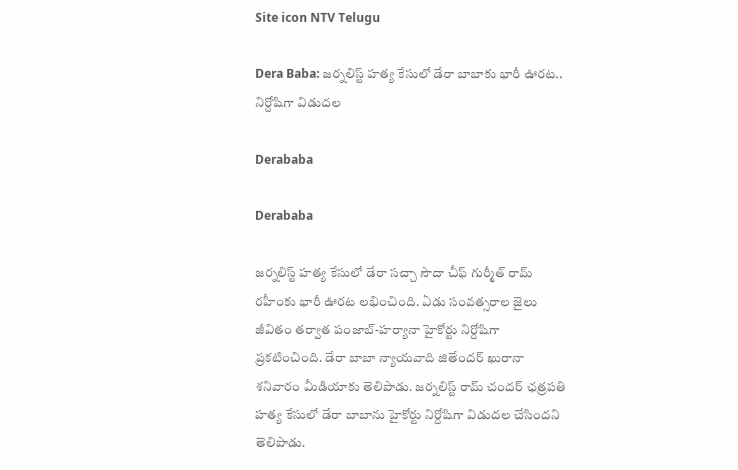Site icon NTV Telugu

Dera Baba: జర్నలిస్ట్ హత్య కేసులో డేరా బాబాకు భారీ ఊరట.. నిర్దోషిగా విడుదల

Derababa

Derababa

జర్నలిస్ట్ హత్య కేసులో డేరా సచ్చా సౌదా చీఫ్ గుర్మీత్ రామ్ రహీంకు భారీ ఊరట లభించింది. ఏడు సంవత్సరాల జైలు జీవితం తర్వాత పంజాబ్-హర్యానా హైకోర్టు నిర్దోషిగా ప్రకటించింది. డేరా బాబా న్యాయవాది జితేందర్ ఖురానా శనివారం మీడియాకు తెలిపాడు. జర్నలిస్ట్ రామ్ చందర్ ఛత్రపతి హత్య కేసులో డేరా బాబాను హైకోర్టు నిర్దోషిగా విడుదల చేసిందని తెలిపాడు.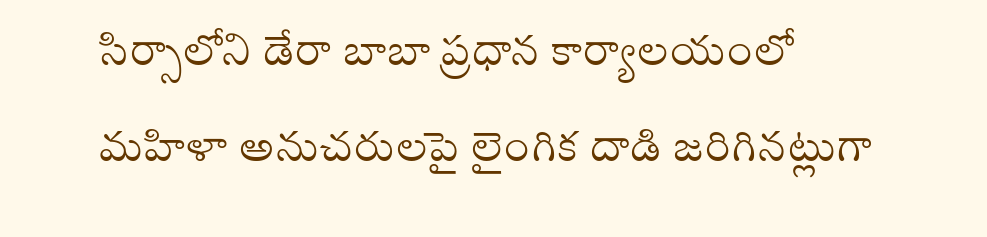సిర్సాలోని డేరా బాబా ప్రధాన కార్యాలయంలో మహిళా అనుచరులపై లైంగిక దాడి జరిగినట్లుగా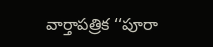వార్తాపత్రిక ‘‘పూరా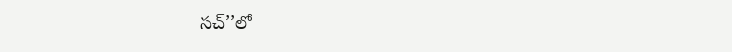సచ్’’లో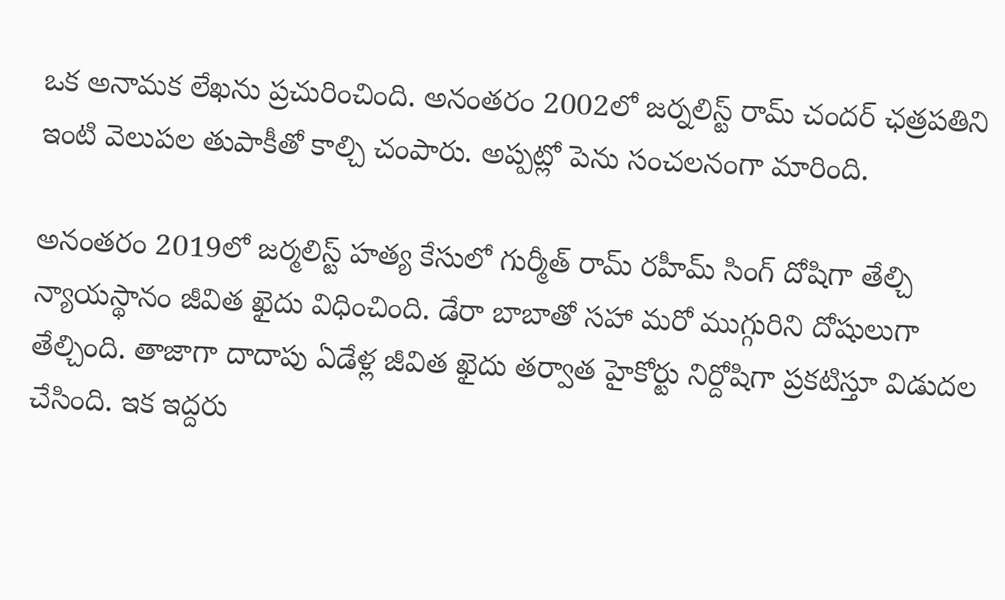ఒక అనామక లేఖను ప్రచురించింది. అనంతరం 2002లో జర్నలిస్ట్ రామ్ చందర్ ఛత్రపతిని ఇంటి వెలుపల తుపాకీతో కాల్చి చంపారు. అప్పట్లో పెను సంచలనంగా మారింది.

అనంతరం 2019లో జర్మలిస్ట్ హత్య కేసులో గుర్మీత్ రామ్ రహీమ్ సింగ్ దోషిగా తేల్చి న్యాయస్థానం జీవిత ఖైదు విధించింది. డేరా బాబాతో సహా మరో ముగ్గురిని దోషులుగా తేల్చింది. తాజాగా దాదాపు ఏడేళ్ల జీవిత ఖైదు తర్వాత హైకోర్టు నిర్దోషిగా ప్రకటిస్తూ విడుదల చేసింది. ఇక ఇద్దరు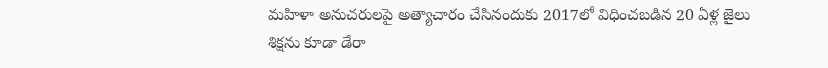మహిళా అనుచరులపై అత్యాచారం చేసినందుకు 2017లో విధించబడిన 20 ఏళ్ల జైలు శిక్షను కూడా డేరా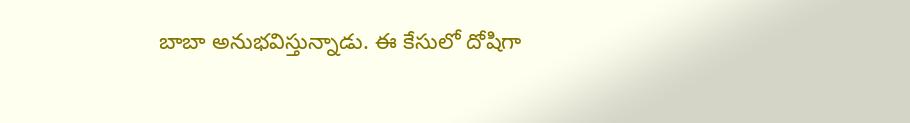బాబా అనుభవిస్తున్నాడు. ఈ కేసులో దోషిగా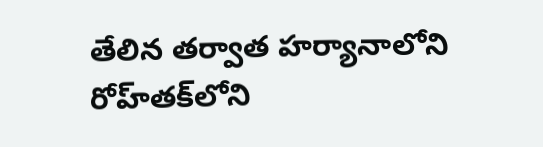తేలిన తర్వాత హర్యానాలోని రోహ్‌తక్‌లోని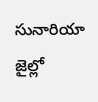సునారియా జైల్లో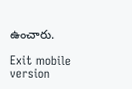ఉంచారు.

Exit mobile version